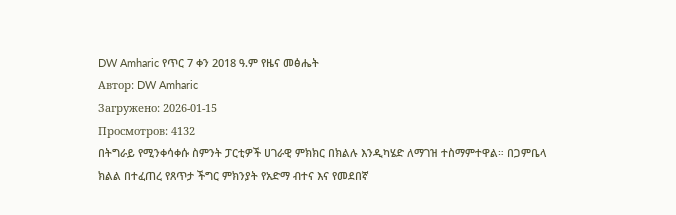DW Amharic የጥር 7 ቀን 2018 ዓ.ም የዜና መፅሔት
Автор: DW Amharic
Загружено: 2026-01-15
Просмотров: 4132
በትግራይ የሚንቀሳቀሱ ስምንት ፓርቲዎች ሀገራዊ ምክክር በክልሉ እንዲካሄድ ለማገዝ ተስማምተዋል። በጋምቤላ ክልል በተፈጠረ የጸጥታ ችግር ምክንያት የአድማ ብተና እና የመደበኛ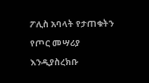ፖሊስ አባላት የታጠቁትን የጦር መሣሪያ እንዲያስረክቡ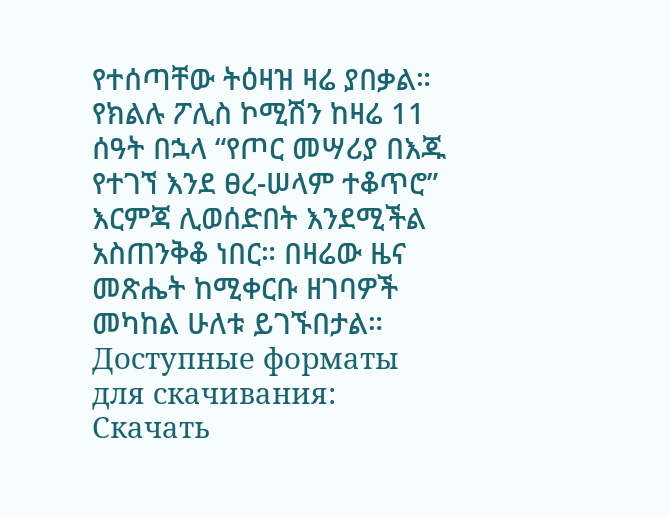የተሰጣቸው ትዕዛዝ ዛሬ ያበቃል። የክልሉ ፖሊስ ኮሚሽን ከዛሬ 11 ሰዓት በኋላ “የጦር መሣሪያ በእጁ የተገኘ እንደ ፀረ-ሠላም ተቆጥሮ” እርምጃ ሊወሰድበት እንደሚችል አስጠንቅቆ ነበር። በዛሬው ዜና መጽሔት ከሚቀርቡ ዘገባዎች መካከል ሁለቱ ይገኙበታል።
Доступные форматы для скачивания:
Скачать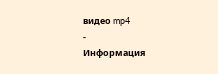видео mp4
-
Информация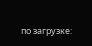по загрузке: